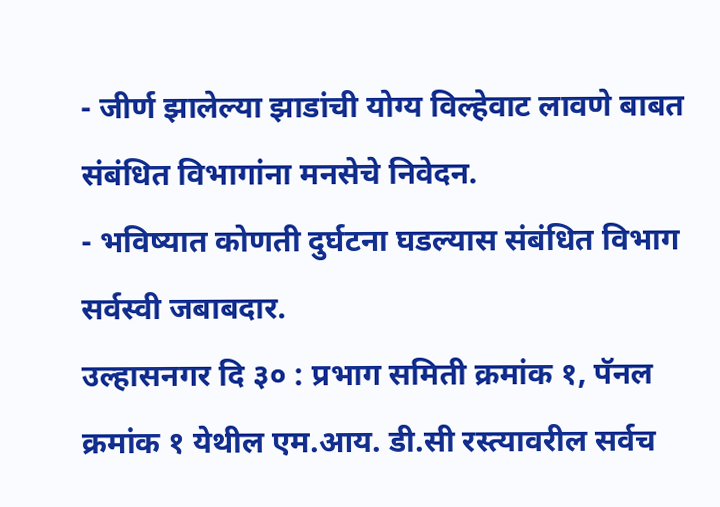- जीर्ण झालेल्या झाडांची योग्य विल्हेवाट लावणे बाबत संबंधित विभागांना मनसेचे निवेदन.
- भविष्यात कोणती दुर्घटना घडल्यास संबंधित विभाग सर्वस्वी जबाबदार.
उल्हासनगर दि ३० : प्रभाग समिती क्रमांक १, पॅनल क्रमांक १ येथील एम.आय. डी.सी रस्त्यावरील सर्वच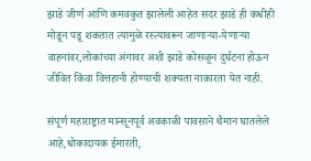झाडे जीर्ण आणि कमवकुत झालेली आहेत सदर झाडे ही कधीही मोडून पडू शकतात त्यामुळे रस्त्यावरून जाणाऱ्या-येणाऱ्या वाहनांवर,लोकांच्या अंगावर अशी झाडे कोसळून दुर्घटना होऊन जीवित किंवा वित्तहानी होण्याची शक्यता नाकारता येत नाही.

संपूर्ण महाराष्ट्रात मान्सूनपूर्व अवकाळी पावसाने थैमान घातलेले आहे,धोकादायक ईमारती,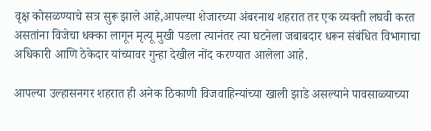वृक्ष कोसळण्याचे सत्र सुरू झाले आहे,आपल्या शेजारच्या अंबरनाथ शहरात तर एक व्यक्ती लघवी करत असतांना विजेचा धक्का लागून मृत्यू मुखी पडला त्यानंतर त्या घटनेला जबाबदार धरून संबंधित विभागाचा अधिकारी आणि ठेकेदार यांच्यावर गुन्हा देखील नोंद करण्यात आलेला आहे.

आपल्या उल्हासनगर शहरात ही अनेक ठिकाणी विजवाहिन्यांच्या खाली झाडे असल्याने पावसाळ्याच्या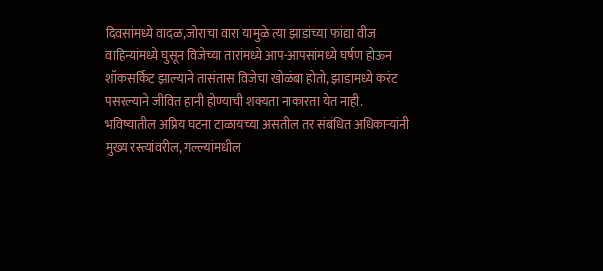दिवसांमध्ये वादळ,जोराचा वारा यामुळे त्या झाडांच्या फांद्या वीज वाहिन्यांमध्ये घुसून विजेच्या तारांमध्ये आप-आपसांमध्ये घर्षण होऊन शॉकसर्किट झाल्याने तासंतास विजेचा खोळंबा होतो, झाडामध्ये करंट पसरल्याने जीवित हानी होण्याची शक्यता नाकारता येत नाही.
भविष्यातील अप्रिय घटना टाळायच्या असतील तर संबंधित अधिकाऱ्यांनी मुख्य रस्त्यांवरील, गल्ल्यांमधील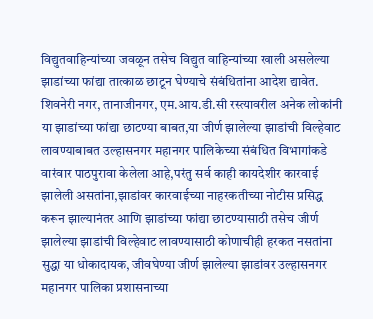विद्युतवाहिन्यांच्या जवळून तसेच विद्युत वाहिन्यांच्या खाली असलेल्या झाडांच्या फांद्या तात्काळ छाटून घेण्याचे संबंधितांना आदेश द्यावेत. शिवनेरी नगर, तानाजीनगर, एम.आय.डी.सी रस्त्यावरील अनेक लोकांनी या झाडांच्या फांद्या छाटण्या बाबत,या जीर्ण झालेल्या झाडांची विल्हेवाट लावण्याबाबत उल्हासनगर महानगर पालिकेच्या संबंधित विभागांकडे वारंवार पाठपुरावा केलेला आहे,परंतु सर्व काही कायदेशीर कारवाई झालेली असतांना,झाडांवर कारवाईच्या नाहरकतीच्या नोटीस प्रसिद्ध करून झाल्यानंतर आणि झाडांच्या फांद्या छाटण्यासाठी तसेच जीर्ण झालेल्या झाडांची विल्हेवाट लावण्यासाठी कोणाचीही हरकत नसतांना सुद्धा या धोकादायक, जीवघेण्या जीर्ण झालेल्या झाडांवर उल्हासनगर महानगर पालिका प्रशासनाच्या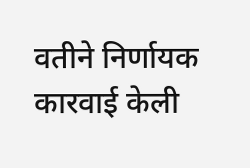वतीने निर्णायक कारवाई केली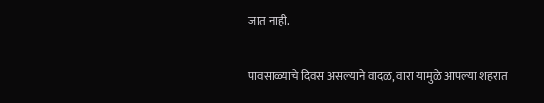जात नाही.

पावसाळ्याचे दिवस असल्याने वादळ, वारा यामुळे आपल्या शहरात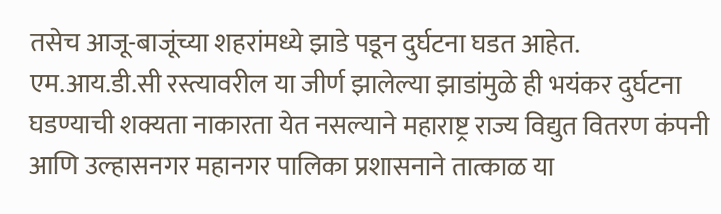तसेच आजू-बाजूंच्या शहरांमध्ये झाडे पडून दुर्घटना घडत आहेत. एम.आय.डी.सी रस्त्यावरील या जीर्ण झालेल्या झाडांमुळे ही भयंकर दुर्घटना घडण्याची शक्यता नाकारता येत नसल्याने महाराष्ट्र राज्य विद्युत वितरण कंपनी आणि उल्हासनगर महानगर पालिका प्रशासनाने तात्काळ या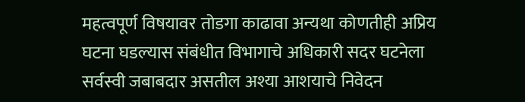महत्वपूर्ण विषयावर तोडगा काढावा अन्यथा कोणतीही अप्रिय घटना घडल्यास संबंधीत विभागाचे अधिकारी सदर घटनेला सर्वस्वी जबाबदार असतील अश्या आशयाचे निवेदन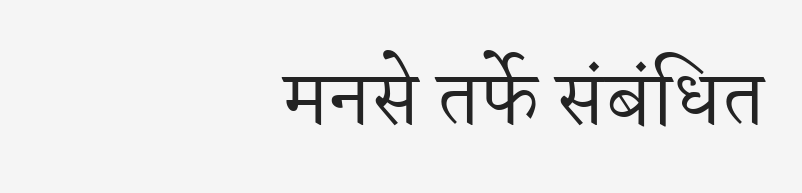मनसे तर्फे संबंधित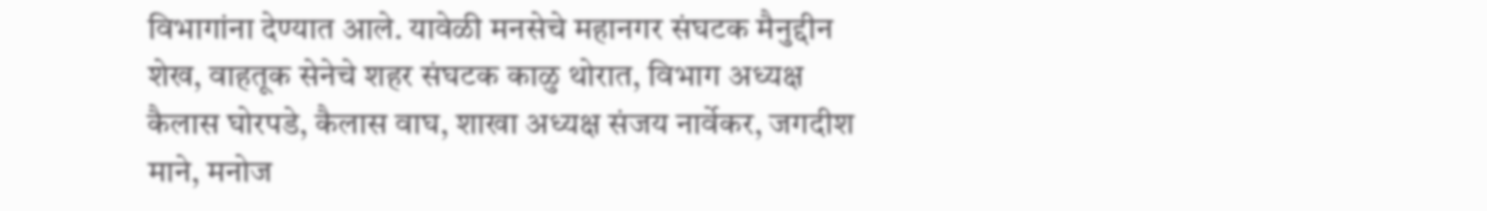विभागांना देण्यात आले. यावेळी मनसेचे महानगर संघटक मैनुद्दीन शेख, वाहतूक सेनेचे शहर संघटक काळु थोरात, विभाग अध्यक्ष कैलास घोरपडे, कैलास वाघ, शाखा अध्यक्ष संजय नार्वेकर, जगदीश माने, मनोज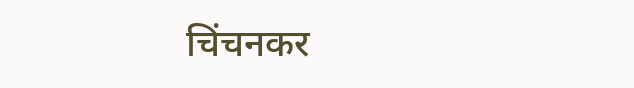चिंचनकर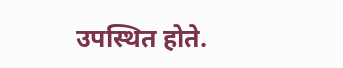उपस्थित होते.